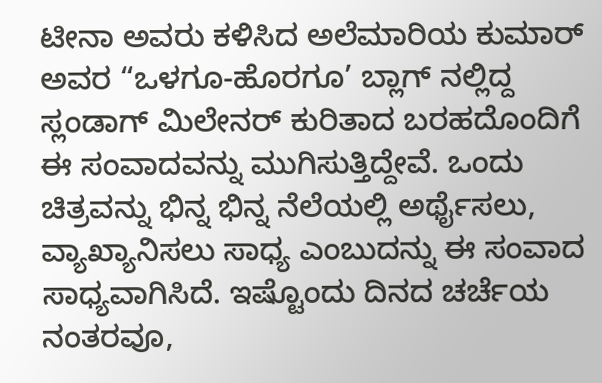ಟೀನಾ ಅವರು ಕಳಿಸಿದ ಅಲೆಮಾರಿಯ ಕುಮಾರ್ ಅವರ “ಒಳಗೂ-ಹೊರಗೂ’ ಬ್ಲಾಗ್ ನಲ್ಲಿದ್ದ ಸ್ಲಂಡಾಗ್ ಮಿಲೇನರ್ ಕುರಿತಾದ ಬರಹದೊಂದಿಗೆ ಈ ಸಂವಾದವನ್ನು ಮುಗಿಸುತ್ತಿದ್ದೇವೆ. ಒಂದು ಚಿತ್ರವನ್ನು ಭಿನ್ನ ಭಿನ್ನ ನೆಲೆಯಲ್ಲಿ ಅರ್ಥೈಸಲು, ವ್ಯಾಖ್ಯಾನಿಸಲು ಸಾಧ್ಯ ಎಂಬುದನ್ನು ಈ ಸಂವಾದ ಸಾಧ್ಯವಾಗಿಸಿದೆ. ಇಷ್ಟೊಂದು ದಿನದ ಚರ್ಚೆಯ ನಂತರವೂ,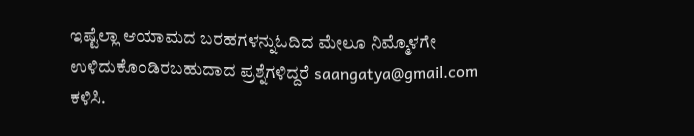ಇಷ್ಟೆಲ್ಲಾ ಆಯಾಮದ ಬರಹಗಳನ್ನುಓದಿದ ಮೇಲೂ ನಿಮ್ಮೊಳಗೇ ಉಳಿದುಕೊಂಡಿರಬಹುದಾದ ಪ್ರಶ್ನೆಗಳಿದ್ದರೆ saangatya@gmail.com ಕಳಿಸಿ.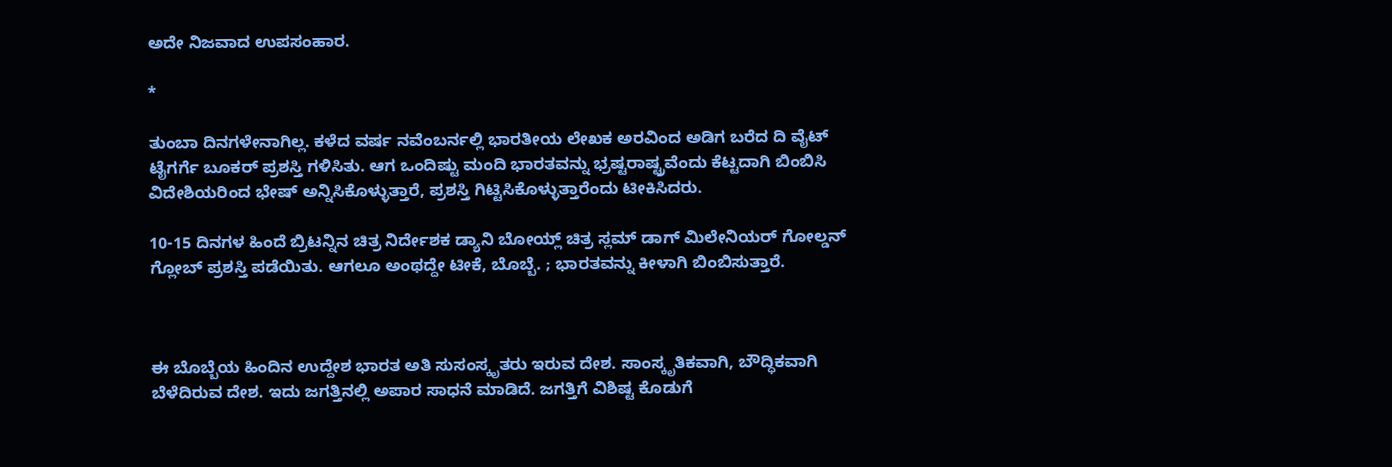ಅದೇ ನಿಜವಾದ ಉಪಸಂಹಾರ.

*

ತುಂಬಾ ದಿನಗಳೇನಾಗಿಲ್ಲ. ಕಳೆದ ವರ್ಷ ನವೆಂಬರ್ನಲ್ಲಿ ಭಾರತೀಯ ಲೇಖಕ ಅರವಿಂದ ಅಡಿಗ ಬರೆದ ದಿ ವೈಟ್ ಟೈಗರ್ಗೆ ಬೂಕರ್ ಪ್ರಶಸ್ತಿ ಗಳಿಸಿತು. ಆಗ ಒಂದಿಷ್ಟು ಮಂದಿ ಭಾರತವನ್ನು ಭ್ರಷ್ಟರಾಷ್ಟ್ರವೆಂದು ಕೆಟ್ಟದಾಗಿ ಬಿಂಬಿಸಿ ವಿದೇಶಿಯರಿಂದ ಭೇಷ್ ಅನ್ನಿಸಿಕೊಳ್ಳುತ್ತಾರೆ, ಪ್ರಶಸ್ತಿ ಗಿಟ್ಟಿಸಿಕೊಳ್ಳುತ್ತಾರೆಂದು ಟೀಕಿಸಿದರು.

10-15 ದಿನಗಳ ಹಿಂದೆ ಬ್ರಿಟನ್ನಿನ ಚಿತ್ರ ನಿರ್ದೇಶಕ ಡ್ಯಾನಿ ಬೋಯ್ಲ್ ಚಿತ್ರ ಸ್ಲಮ್ ಡಾಗ್ ಮಿಲೇನಿಯರ್ ಗೋಲ್ಡನ್ ಗ್ಲೋಬ್ ಪ್ರಶಸ್ತಿ ಪಡೆಯಿತು. ಆಗಲೂ ಅಂಥದ್ದೇ ಟೀಕೆ, ಬೊಬ್ಬೆ. ; ಭಾರತವನ್ನು ಕೀಳಾಗಿ ಬಿಂಬಿಸುತ್ತಾರೆ.



ಈ ಬೊಬ್ಬೆಯ ಹಿಂದಿನ ಉದ್ದೇಶ ಭಾರತ ಅತಿ ಸುಸಂಸ್ಕೃತರು ಇರುವ ದೇಶ. ಸಾಂಸ್ಕೃತಿಕವಾಗಿ, ಬೌದ್ಧಿಕವಾಗಿ ಬೆಳೆದಿರುವ ದೇಶ. ಇದು ಜಗತ್ತಿನಲ್ಲಿ ಅಪಾರ ಸಾಧನೆ ಮಾಡಿದೆ. ಜಗತ್ತಿಗೆ ವಿಶಿಷ್ಟ ಕೊಡುಗೆ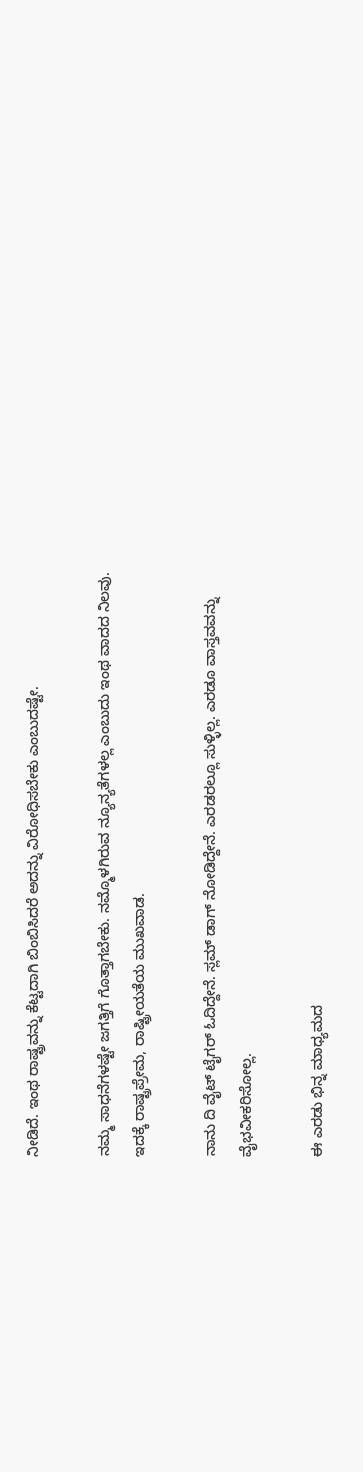ನೀಡಿದೆ. ಇಂಥ ರಾಷ್ಟ್ರವನ್ನು ಕೆಟ್ಟದಾಗಿ ಬಿಂಬಿಸಿದರೆ ಅದನ್ನು ವಿರೋಧಿಸಬೇಕು ಎಂಬುದಷ್ಟೇ.

ನಮ್ಮ ಸಾಧನೆಗಳಷ್ಟೇ ಜಗತ್ತಿಗೆ ಗೊತ್ತಾಗಬೇಕು. ನಮ್ಮೊಳಗಿರುವ ನ್ಯೂನ್ಯತೆಗಳಲ್ಲ ಎಂಬುದು ಇಂಥ ವಾದದ ನಿಲವು. ಇದಕ್ಕೆ ರಾಷ್ಟ್ರಪ್ರೇಮ, ರಾಷ್ಟ್ರೀಯತೆಯ ಮುಖವಾಡ.

ನಾನು ದಿ ವೈಟ್ ಟೈಗರ್ ಓದಿದ್ದೇನೆ. ಸ್ಲಮ್ ಡಾಗ್ ನೋಡಿದ್ದೇನೆ. ಎರಡರಲ್ಲೂ ಸುಳ್ಳಿಲ್ಲ. ಎರಡೂ ವಾಸ್ತವವನ್ನು ವೈಭವೀಕರಿಸೋಲ್ಲ.

ಈ ಎರಡು ಭಿನ್ನ ಮಾಧ್ಯಮದ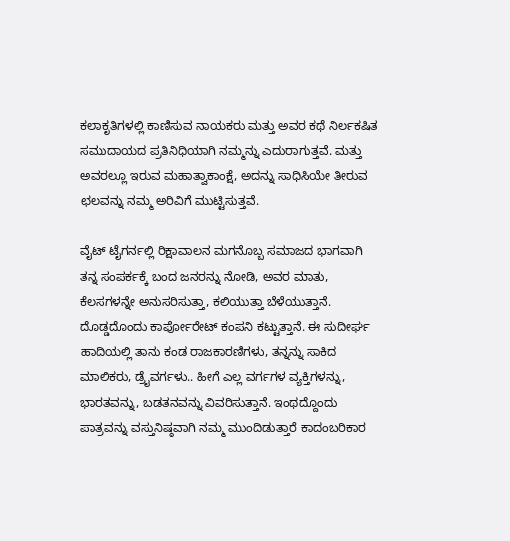ಕಲಾಕೃತಿಗಳಲ್ಲಿ ಕಾಣಿಸುವ ನಾಯಕರು ಮತ್ತು ಅವರ ಕಥೆ ನಿರ್ಲಕಷಿತ ಸಮುದಾಯದ ಪ್ರತಿನಿಧಿಯಾಗಿ ನಮ್ಮನ್ನು ಎದುರಾಗುತ್ತವೆ. ಮತ್ತು ಅವರಲ್ಲೂ ಇರುವ ಮಹಾತ್ವಾಕಾಂಕ್ಷೆ, ಅದನ್ನು ಸಾಧಿಸಿಯೇ ತೀರುವ ಛಲವನ್ನು ನಮ್ಮ ಅರಿವಿಗೆ ಮುಟ್ಟಿಸುತ್ತವೆ.

ವೈಟ್ ಟೈಗರ್ನಲ್ಲಿ ರಿಕ್ಷಾವಾಲನ ಮಗನೊಬ್ಬ ಸಮಾಜದ ಭಾಗವಾಗಿ ತನ್ನ ಸಂಪರ್ಕಕ್ಕೆ ಬಂದ ಜನರನ್ನು ನೋಡಿ, ಅವರ ಮಾತು, ಕೆಲಸಗಳನ್ನೇ ಅನುಸರಿಸುತ್ತಾ, ಕಲಿಯುತ್ತಾ ಬೆಳೆಯುತ್ತಾನೆ. ದೊಡ್ಡದೊಂದು ಕಾರ್ಪೋರೇಟ್ ಕಂಪನಿ ಕಟ್ಟುತ್ತಾನೆ. ಈ ಸುದೀರ್ಘ ಹಾದಿಯಲ್ಲಿ ತಾನು ಕಂಡ ರಾಜಕಾರಣಿಗಳು, ತನ್ನನ್ನು ಸಾಕಿದ ಮಾಲಿಕರು, ಡ್ರೈವರ್ಗಳು.. ಹೀಗೆ ಎಲ್ಲ ವರ್ಗಗಳ ವ್ಯಕ್ತಿಗಳನ್ನು, ಭಾರತವನ್ನು, ಬಡತನವನ್ನು ವಿವರಿಸುತ್ತಾನೆ. ಇಂಥದ್ದೊಂದು ಪಾತ್ರವನ್ನು ವಸ್ತುನಿಷ್ಠವಾಗಿ ನಮ್ಮ ಮುಂದಿಡುತ್ತಾರೆ ಕಾದಂಬರಿಕಾರ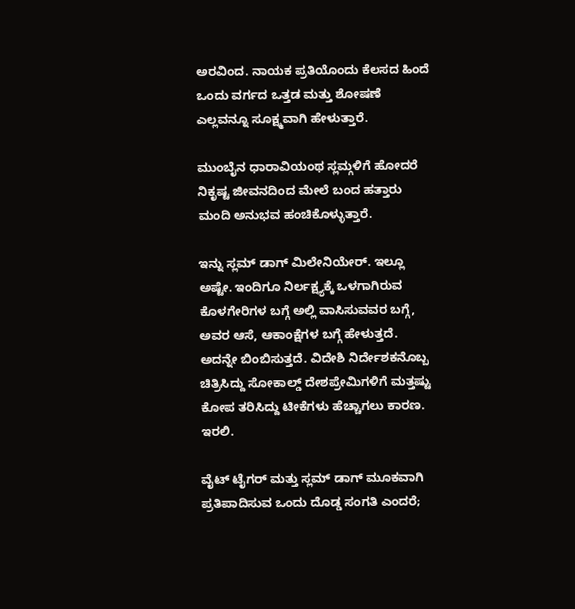ಅರವಿಂದ. ನಾಯಕ ಪ್ರತಿಯೊಂದು ಕೆಲಸದ ಹಿಂದೆ ಒಂದು ವರ್ಗದ ಒತ್ತಡ ಮತ್ತು ಶೋಷಣೆ ಎಲ್ಲವನ್ನೂ ಸೂಕ್ಷ್ಮವಾಗಿ ಹೇಳುತ್ತಾರೆ.

ಮುಂಬೈನ ಧಾರಾವಿಯಂಥ ಸ್ಲಮ್ಗಳಿಗೆ ಹೋದರೆ ನಿಕೃಷ್ಟ ಜೀವನದಿಂದ ಮೇಲೆ ಬಂದ ಹತ್ತಾರು ಮಂದಿ ಅನುಭವ ಹಂಚಿಕೊಳ್ಳುತ್ತಾರೆ.

ಇನ್ನು ಸ್ಲಮ್ ಡಾಗ್ ಮಿಲೇನಿಯೇರ್. ಇಲ್ಲೂ ಅಷ್ಟೇ. ಇಂದಿಗೂ ನಿರ್ಲಕ್ಷ್ಯಕ್ಕೆ ಒಳಗಾಗಿರುವ ಕೊಳಗೇರಿಗಳ ಬಗ್ಗೆ ಅಲ್ಲಿ ವಾಸಿಸುವವರ ಬಗ್ಗೆ, ಅವರ ಆಸೆ, ಆಕಾಂಕ್ಷೆಗಳ ಬಗ್ಗೆ ಹೇಳುತ್ತದೆ. ಅದನ್ನೇ ಬಿಂಬಿಸುತ್ತದೆ. ವಿದೇಶಿ ನಿರ್ದೇಶಕನೊಬ್ಬ ಚಿತ್ರಿಸಿದ್ದು ಸೋಕಾಲ್ಡ್ ದೇಶಪ್ರೇಮಿಗಳಿಗೆ ಮತ್ತಷ್ಟು ಕೋಪ ತರಿಸಿದ್ದು ಟೀಕೆಗಳು ಹೆಚ್ಚಾಗಲು ಕಾರಣ. ಇರಲಿ.

ವೈಟ್ ಟೈಗರ್ ಮತ್ತು ಸ್ಲಮ್ ಡಾಗ್ ಮೂಕವಾಗಿ ಪ್ರತಿಪಾದಿಸುವ ಒಂದು ದೊಡ್ಡ ಸಂಗತಿ ಎಂದರೆ;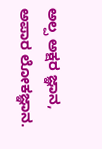ಅಲ್ಪ ಅಕ್ಷರ ಜ್ಞಾನ, ಅಪಾರ ಲೋಕಜ್ಞಾನ.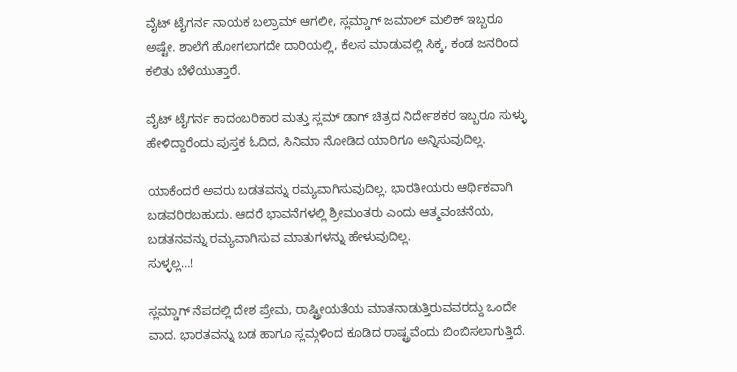ವೈಟ್ ಟೈಗರ್ನ ನಾಯಕ ಬಲ್ರಾಮ್ ಆಗಲೀ, ಸ್ಲಮ್ಡಾಗ್ ಜಮಾಲ್ ಮಲಿಕ್ ಇಬ್ಬರೂ ಅಷ್ಟೇ. ಶಾಲೆಗೆ ಹೋಗಲಾಗದೇ ದಾರಿಯಲ್ಲಿ, ಕೆಲಸ ಮಾಡುವಲ್ಲಿ ಸಿಕ್ಕ, ಕಂಡ ಜನರಿಂದ ಕಲಿತು ಬೆಳೆಯುತ್ತಾರೆ.

ವೈಟ್ ಟೈಗರ್ನ ಕಾದಂಬರಿಕಾರ ಮತ್ತು ಸ್ಲಮ್ ಡಾಗ್ ಚಿತ್ರದ ನಿರ್ದೇಶಕರ ಇಬ್ಬರೂ ಸುಳ್ಳು ಹೇಳಿದ್ದಾರೆಂದು ಪುಸ್ತಕ ಓದಿದ, ಸಿನಿಮಾ ನೋಡಿದ ಯಾರಿಗೂ ಅನ್ನಿಸುವುದಿಲ್ಲ.

ಯಾಕೆಂದರೆ ಅವರು ಬಡತವನ್ನು ರಮ್ಯವಾಗಿಸುವುದಿಲ್ಲ. ಭಾರತೀಯರು ಆರ್ಥಿಕವಾಗಿ ಬಡವರಿರಬಹುದು. ಆದರೆ ಭಾವನೆಗಳಲ್ಲಿ ಶ್ರೀಮಂತರು ಎಂದು ಆತ್ಮವಂಚನೆಯ, ಬಡತನವನ್ನು ರಮ್ಯವಾಗಿಸುವ ಮಾತುಗಳನ್ನು ಹೇಳುವುದಿಲ್ಲ.
ಸುಳ್ಳಲ್ಲ…!

ಸ್ಲಮ್ಡಾಗ್ ನೆಪದಲ್ಲಿ ದೇಶ ಪ್ರೇಮ, ರಾಷ್ಟ್ರೀಯತೆಯ ಮಾತನಾಡುತ್ತಿರುವವರದ್ದು ಒಂದೇ ವಾದ. ಭಾರತವನ್ನು ಬಡ ಹಾಗೂ ಸ್ಲಮ್ಗಳಿಂದ ಕೂಡಿದ ರಾಷ್ಟ್ರವೆಂದು ಬಿಂಬಿಸಲಾಗುತ್ತಿದೆ.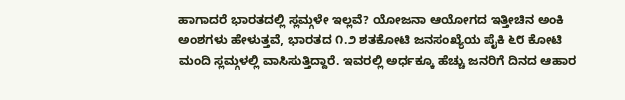ಹಾಗಾದರೆ ಭಾರತದಲ್ಲಿ ಸ್ಲಮ್ಗಳೇ ಇಲ್ಲವೆ? ಯೋಜನಾ ಆಯೋಗದ ಇತ್ತೀಚಿನ ಅಂಕಿ ಅಂಶಗಳು ಹೇಳುತ್ತವೆ, ಭಾರತದ ೧.೨ ಶತಕೋಟಿ ಜನಸಂಖ್ಯೆಯ ಪೈಕಿ ೬೮ ಕೋಟಿ ಮಂದಿ ಸ್ಲಮ್ಗಳಲ್ಲಿ ವಾಸಿಸುತ್ತಿದ್ದಾರೆ. ಇವರಲ್ಲಿ ಅರ್ಧಕ್ಕೂ ಹೆಚ್ಚು ಜನರಿಗೆ ದಿನದ ಆಹಾರ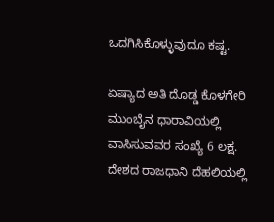ಒದಗಿಸಿಕೊಳ್ಳುವುದೂ ಕಷ್ಟ.

ಏಷ್ಯಾದ ಅತಿ ದೊಡ್ಡ ಕೊಳಗೇರಿ ಮುಂಬೈನ ಧಾರಾವಿಯಲ್ಲಿ ವಾಸಿಸುವವರ ಸಂಖ್ಯೆ 6 ಲಕ್ಷ. ದೇಶದ ರಾಜಧಾನಿ ದೆಹಲಿಯಲ್ಲಿ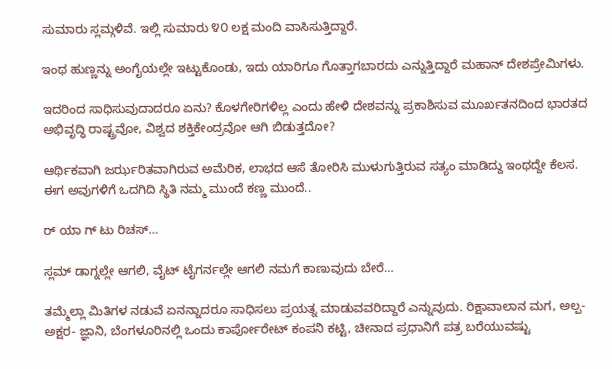ಸುಮಾರು ಸ್ಲಮ್ಗಳಿವೆ. ಇಲ್ಲಿ ಸುಮಾರು ೪೦ ಲಕ್ಷ ಮಂದಿ ವಾಸಿಸುತ್ತಿದ್ದಾರೆ.

ಇಂಥ ಹುಣ್ಣನ್ನು ಅಂಗೈಯಲ್ಲೇ ಇಟ್ಟುಕೊಂಡು, ಇದು ಯಾರಿಗೂ ಗೊತ್ತಾಗಬಾರದು ಎನ್ನುತ್ತಿದ್ದಾರೆ ಮಹಾನ್ ದೇಶಪ್ರೇಮಿಗಳು.

ಇದರಿಂದ ಸಾಧಿಸುವುದಾದರೂ ಏನು? ಕೊಳಗೇರಿಗಳಿಲ್ಲ ಎಂದು ಹೇಳಿ ದೇಶವನ್ನು ಪ್ರಕಾಶಿಸುವ ಮೂರ್ಖತನದಿಂದ ಭಾರತದ ಅಭಿವೃದ್ಧಿ ರಾಷ್ಟ್ರವೋ, ವಿಶ್ವದ ಶಕ್ತಿಕೇಂದ್ರವೋ ಆಗಿ ಬಿಡುತ್ತದೋ?

ಆರ್ಥಿಕವಾಗಿ ಜರ್ಝರಿತವಾಗಿರುವ ಅಮೆರಿಕ, ಲಾಭದ ಆಸೆ ತೋರಿಸಿ ಮುಳುಗುತ್ತಿರುವ ಸತ್ಯಂ ಮಾಡಿದ್ದು ಇಂಥದ್ದೇ ಕೆಲಸ. ಈಗ ಅವುಗಳಿಗೆ ಒದಗಿದಿ ಸ್ಥಿತಿ ನಮ್ಮ ಮುಂದೆ ಕಣ್ಣ ಮುಂದೆ..

ರ್ ಯಾ ಗ್ ಟು ರಿಚಸ್…

ಸ್ಲಮ್ ಡಾಗ್ನಲ್ಲೇ ಆಗಲಿ, ವೈಟ್ ಟೈಗರ್ನಲ್ಲೇ ಆಗಲಿ ನಮಗೆ ಕಾಣುವುದು ಬೇರೆ…

ತಮ್ಮೆಲ್ಲಾ ಮಿತಿಗಳ ನಡುವೆ ಏನನ್ನಾದರೂ ಸಾಧಿಸಲು ಪ್ರಯತ್ನ ಮಾಡುವವರಿದ್ದಾರೆ ಎನ್ನುವುದು. ರಿಕ್ಷಾವಾಲಾನ ಮಗ, ಅಲ್ಪ- ಅಕ್ಷರ- ಜ್ಞಾನಿ, ಬೆಂಗಳೂರಿನಲ್ಲಿ ಒಂದು ಕಾರ್ಪೋರೇಟ್ ಕಂಪನಿ ಕಟ್ಟಿ, ಚೀನಾದ ಪ್ರಧಾನಿಗೆ ಪತ್ರ ಬರೆಯುವಷ್ಟು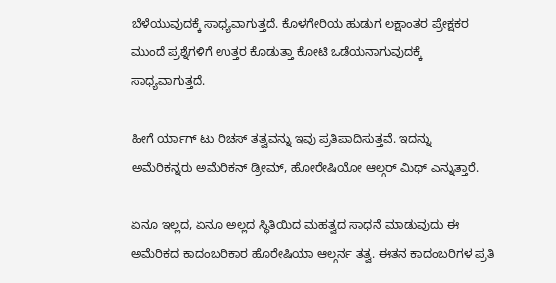ಬೆಳೆಯುವುದಕ್ಕೆ ಸಾಧ್ಯವಾಗುತ್ತದೆ. ಕೊಳಗೇರಿಯ ಹುಡುಗ ಲಕ್ಷಾಂತರ ಪ್ರೇಕ್ಷಕರ ಮುಂದೆ ಪ್ರಶ್ನೆಗಳಿಗೆ ಉತ್ತರ ಕೊಡುತ್ತಾ ಕೋಟಿ ಒಡೆಯನಾಗುವುದಕ್ಕೆ ಸಾಧ್ಯವಾಗುತ್ತದೆ.

ಹೀಗೆ ರ್ಯಾಗ್ ಟು ರಿಚಸ್ ತತ್ವವನ್ನು ಇವು ಪ್ರತಿಪಾದಿಸುತ್ತವೆ. ಇದನ್ನು ಅಮೆರಿಕನ್ನರು ಅಮೆರಿಕನ್ ಡ್ರೀಮ್, ಹೋರೇಷಿಯೋ ಆಲ್ಗರ್ ಮಿಥ್ ಎನ್ನುತ್ತಾರೆ.

ಏನೂ ಇಲ್ಲದ, ಏನೂ ಅಲ್ಲದ ಸ್ಥಿತಿಯಿದ ಮಹತ್ವದ ಸಾಧನೆ ಮಾಡುವುದು ಈ ಅಮೆರಿಕದ ಕಾದಂಬರಿಕಾರ ಹೊರೇಷಿಯಾ ಆಲ್ಗರ್ನ ತತ್ವ. ಈತನ ಕಾದಂಬರಿಗಳ ಪ್ರತಿ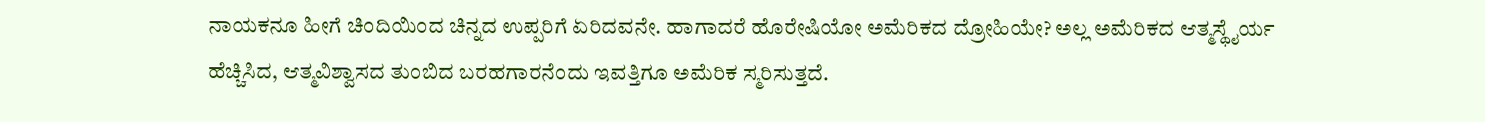ನಾಯಕನೂ ಹೀಗೆ ಚಿಂದಿಯಿಂದ ಚಿನ್ನದ ಉಪ್ಪರಿಗೆ ಏರಿದವನೇ. ಹಾಗಾದರೆ ಹೊರೇಷಿಯೋ ಅಮೆರಿಕದ ದ್ರೋಹಿಯೇ? ಅಲ್ಲ ಅಮೆರಿಕದ ಆತ್ಮಸ್ಥೈರ್ಯ ಹೆಚ್ಚಿಸಿದ, ಆತ್ಮವಿಶ್ವಾಸದ ತುಂಬಿದ ಬರಹಗಾರನೆಂದು ಇವತ್ತಿಗೂ ಅಮೆರಿಕ ಸ್ಮರಿಸುತ್ತದೆ.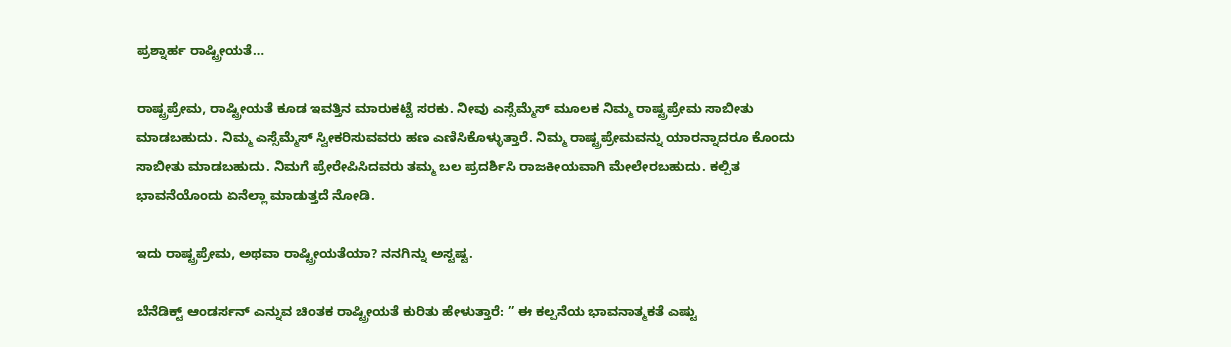ಪ್ರಶ್ನಾರ್ಹ ರಾಷ್ಟ್ರೀಯತೆ…

ರಾಷ್ಟ್ರಪ್ರೇಮ, ರಾಷ್ಟ್ರೀಯತೆ ಕೂಡ ಇವತ್ತಿನ ಮಾರುಕಟ್ಟೆ ಸರಕು. ನೀವು ಎಸ್ಸೆಮ್ಮೆಸ್ ಮೂಲಕ ನಿಮ್ಮ ರಾಷ್ಟ್ರಪ್ರೇಮ ಸಾಬೀತು ಮಾಡಬಹುದು. ನಿಮ್ಮ ಎಸ್ಸೆಮ್ಮೆಸ್ ಸ್ವೀಕರಿಸುವವರು ಹಣ ಎಣಿಸಿಕೊಳ್ಳುತ್ತಾರೆ. ನಿಮ್ಮ ರಾಷ್ಟ್ರಪ್ರೇಮವನ್ನು ಯಾರನ್ನಾದರೂ ಕೊಂದು ಸಾಬೀತು ಮಾಡಬಹುದು. ನಿಮಗೆ ಪ್ರೇರೇಪಿಸಿದವರು ತಮ್ಮ ಬಲ ಪ್ರದರ್ಶಿಸಿ ರಾಜಕೀಯವಾಗಿ ಮೇಲೇರಬಹುದು. ಕಲ್ಪಿತ ಭಾವನೆಯೊಂದು ಏನೆಲ್ಲಾ ಮಾಡುತ್ತದೆ ನೋಡಿ.

ಇದು ರಾಷ್ಟ್ರಪ್ರೇಮ, ಅಥವಾ ರಾಷ್ಟ್ರೀಯತೆಯಾ? ನನಗಿನ್ನು ಅಸ್ಟಷ್ಟ.

ಬೆನೆಡಿಕ್ಟ್ ಆಂಡರ್ಸನ್ ಎನ್ನುವ ಚಿಂತಕ ರಾಷ್ಟ್ರೀಯತೆ ಕುರಿತು ಹೇಳುತ್ತಾರೆ: ” ಈ ಕಲ್ಪನೆಯ ಭಾವನಾತ್ಮಕತೆ ಎಷ್ಟು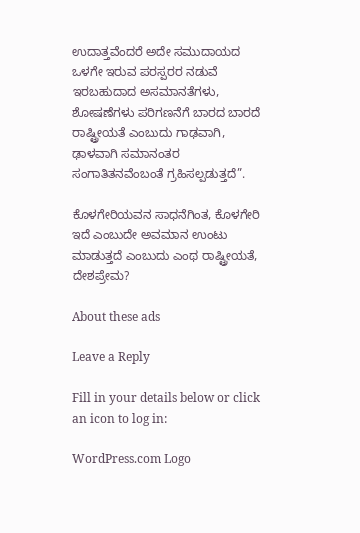ಉದಾತ್ತವೆಂದರೆ ಅದೇ ಸಮುದಾಯದ ಒಳಗೇ ಇರುವ ಪರಸ್ಪರರ ನಡುವೆ ಇರಬಹುದಾದ ಅಸಮಾನತೆಗಳು, ಶೋಷಣೆಗಳು ಪರಿಗಣನೆಗೆ ಬಾರದ ಬಾರದೆ ರಾಷ್ಟ್ರೀಯತೆ ಎಂಬುದು ಗಾಢವಾಗಿ, ಢಾಳವಾಗಿ ಸಮಾನಂತರ ಸಂಗಾತಿತನವೆಂಬಂತೆ ಗ್ರಹಿಸಲ್ಪಡುತ್ತದೆ”.

ಕೊಳಗೇರಿಯವನ ಸಾಧನೆಗಿಂತ, ಕೊಳಗೇರಿ ಇದೆ ಎಂಬುದೇ ಅವಮಾನ ಉಂಟು ಮಾಡುತ್ತದೆ ಎಂಬುದು ಎಂಥ ರಾಷ್ಟ್ರೀಯತೆ, ದೇಶಪ್ರೇಮ?

About these ads

Leave a Reply

Fill in your details below or click an icon to log in:

WordPress.com Logo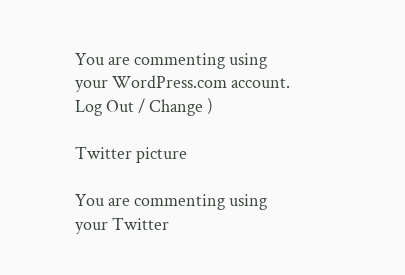You are commenting using your WordPress.com account. Log Out / Change )

Twitter picture

You are commenting using your Twitter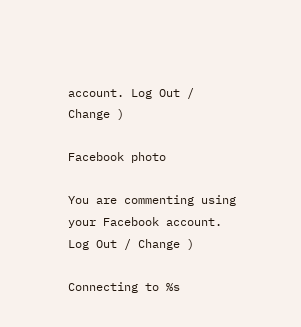account. Log Out / Change )

Facebook photo

You are commenting using your Facebook account. Log Out / Change )

Connecting to %s